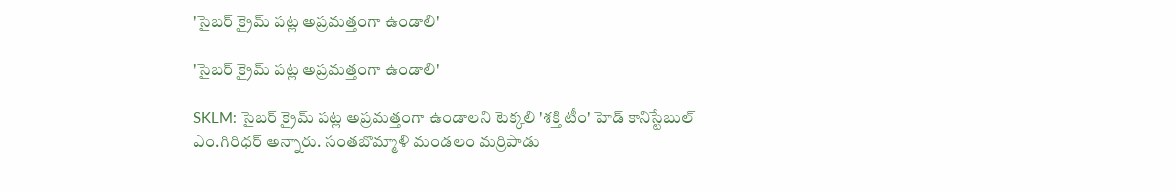'సైబర్ క్రైమ్ పట్ల అప్రమత్తంగా ఉండాలి'

'సైబర్ క్రైమ్ పట్ల అప్రమత్తంగా ఉండాలి'

SKLM: సైబర్ క్రైమ్ పట్ల అప్రమత్తంగా ఉండాలని టెక్కలి 'శక్తి టీం' హెడ్ కానిస్టేబుల్ ఎం.గిరిధర్ అన్నారు. సంతబొమ్మాళి మండలం మర్రిపాడు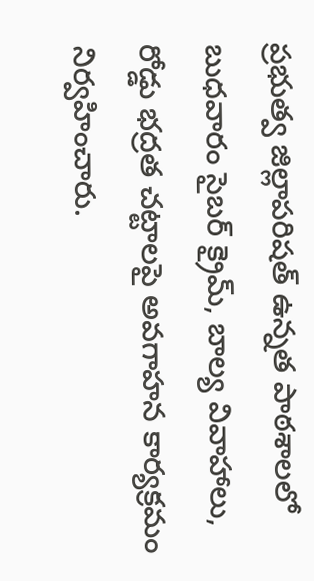ప్రభుత్వ జిల్లాపరిషత్ ఉన్నత పాఠశాలలో బుధవారం సైబర్ క్రైమ్, బాల్య వివాహాలు, రోడ్డు భద్రత చట్టాలపై అవగాహన కార్యక్రమం నిర్వహించారు.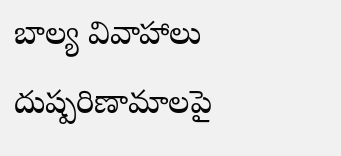బాల్య వివాహాలు దుష్పరిణామాలపై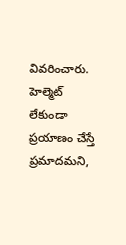వివరించారు. హెల్మెట్ లేకుండా ప్రయాణం చేస్తే ప్రమాదమని,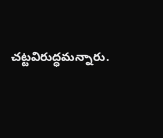చట్టవిరుద్ధమన్నారు.